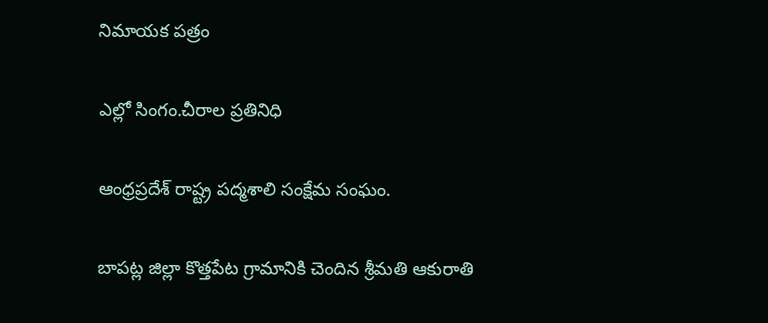నిమాయక పత్రం

ఎల్లో సింగం.చీరాల ప్రతినిధి

ఆంధ్రప్రదేశ్ రాష్ట్ర పద్మశాలి సంక్షేమ సంఘం.

బాపట్ల జిల్లా కొత్తపేట గ్రామానికి చెందిన శ్రీమతి ఆకురాతి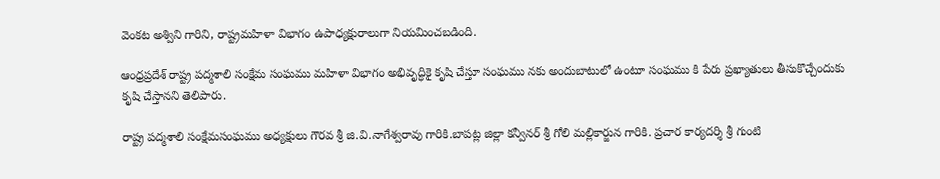వెంకట అశ్విని గారిని, రాష్ట్రమహిళా విభాగం ఉపాధ్యక్షురాలుగా నియమించబడింది.

ఆంధ్రప్రదేశ్ రాష్ట్ర పద్మశాలి సంక్షేమ సంఘము మహిళా విభాగం అభివృద్ధికై కృషి చేస్తూ సంఘము నకు అందుబాటులో ఉంటూ సంఘము కి పేరు ప్రఖ్యాతులు తీసుకొచ్చేందుకు కృషి చేస్తానని తెలిపారు.

రాష్ట్ర పద్మశాలి సంక్షేమసంఘము అధ్యక్షులు గౌరవ శ్రీ జి.వి.నాగేశ్వరావు గారికి.బాపట్ల జిల్లా కన్వీనర్ శ్రీ గోలి మల్లికార్జున గారికి. ప్రచార కార్యదర్శి శ్రీ గుంటి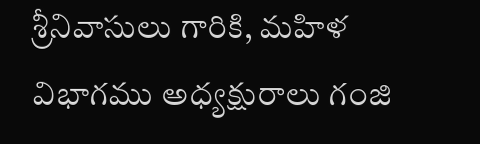శ్రీనివాసులు గారికి, మహిళ విభాగము అధ్యక్షురాలు గంజి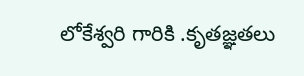లోకేశ్వరి గారికి .కృతజ్ఞతలు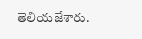తెలియజేశారు.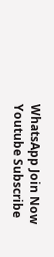WhatsApp Join Now
Youtube Subscribe